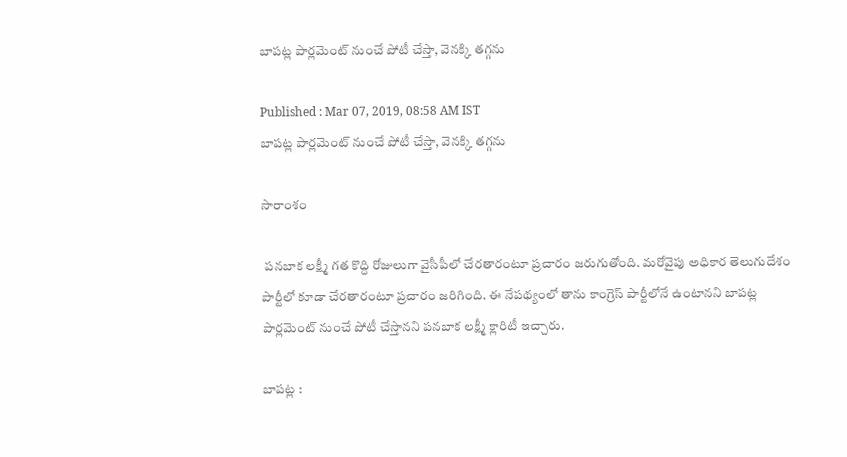బాపట్ల పార్లమెంట్ నుంచే పోటీ చేస్తా, వెనక్కి తగ్గను

Published : Mar 07, 2019, 08:58 AM IST
బాపట్ల పార్లమెంట్ నుంచే పోటీ చేస్తా, వెనక్కి తగ్గను

సారాంశం

 పనబాక లక్ష్మీ గత కొద్ది రోజులుగా వైసీపీలో చేరతారంటూ ప్రచారం జరుగుతోంది. మరోవైపు అధికార తెలుగుదేశం పార్టీలో కూడా చేరతారంటూ ప్రచారం జరిగింది. ఈ నేపథ్యంలో తాను కాంగ్రెస్ పార్టీలోనే ఉంటానని బాపట్ల పార్లమెంట్ నుంచే పోటీ చేస్తానని పనబాక లక్ష్మీ క్లారిటీ ఇచ్చారు.

బాపట్ల :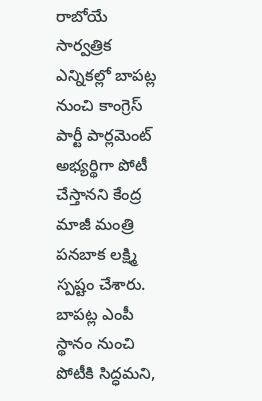రాబోయే సార్వత్రిక ఎన్నికల్లో బాపట్ల నుంచి కాంగ్రెస్‌ పార్టీ పార్లమెంట్‌ అభ్యర్థిగా పోటీ చేస్తానని కేంద్ర మాజీ మంత్రి పనబాక లక్ష్మి స్పష్టం చేశారు. బాపట్ల ఎంపీ స్థానం నుంచి పోటీకి సిద్ధమని,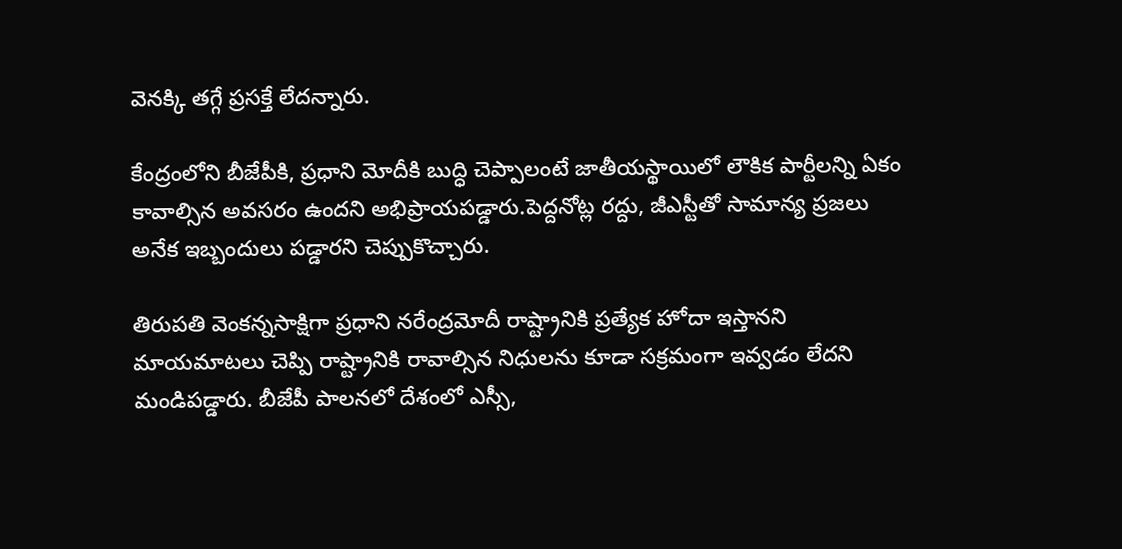వెనక్కి తగ్గే ప్రసక్తే లేదన్నారు.

కేంద్రంలోని బీజేపీకి, ప్రధాని మోదీకి బుద్ధి చెప్పాలంటే జాతీయస్థాయిలో లౌకిక పార్టీలన్ని ఏకం కావాల్సిన అవసరం ఉందని అభిప్రాయపడ్డారు.పెద్దనోట్ల రద్దు, జీఎస్టీతో సామాన్య ప్రజలు అనేక ఇబ్బందులు పడ్డారని చెప్పుకొచ్చారు.

తిరుపతి వెంకన్నసాక్షిగా ప్రధాని నరేంద్రమోదీ రాష్ట్రానికి ప్రత్యేక హోదా ఇస్తానని మాయమాటలు చెప్పి రాష్ట్రానికి రావాల్సిన నిధులను కూడా సక్రమంగా ఇవ్వడం లేదని మండిపడ్డారు. బీజేపీ పాలనలో దేశంలో ఎస్సీ,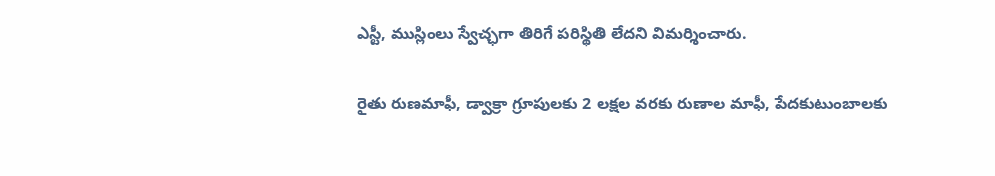ఎస్టీ, ముస్లింలు స్వేచ్ఛగా తిరిగే పరిస్థితి లేదని విమర్శించారు.

రైతు రుణమాఫీ, డ్వాక్రా గ్రూపులకు 2 లక్షల వరకు రుణాల మాఫీ, పేదకుటుంబాలకు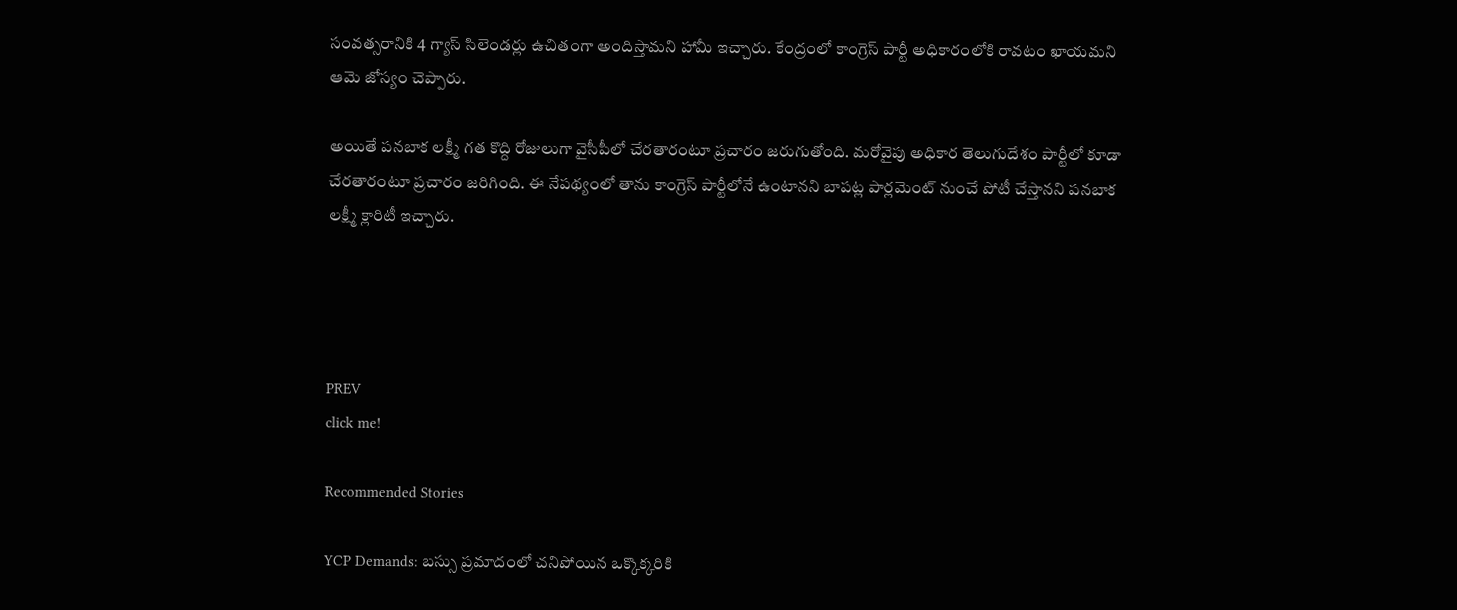సంవత్సరానికి 4 గ్యాస్‌ సిలెండర్లు ఉచితంగా అందిస్తామని హామీ ఇచ్చారు. కేంద్రంలో కాంగ్రెస్‌ పార్టీ అధికారంలోకి రావటం ఖాయమని ఆమె జోస్యం చెప్పారు.

అయితే పనబాక లక్ష్మీ గత కొద్ది రోజులుగా వైసీపీలో చేరతారంటూ ప్రచారం జరుగుతోంది. మరోవైపు అధికార తెలుగుదేశం పార్టీలో కూడా చేరతారంటూ ప్రచారం జరిగింది. ఈ నేపథ్యంలో తాను కాంగ్రెస్ పార్టీలోనే ఉంటానని బాపట్ల పార్లమెంట్ నుంచే పోటీ చేస్తానని పనబాక లక్ష్మీ క్లారిటీ ఇచ్చారు.




PREV
click me!

Recommended Stories

YCP Demands: బస్సు ప్రమాదంలో చనిపోయిన ఒక్కొక్కరికి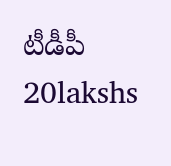టీడీపీ 20lakshs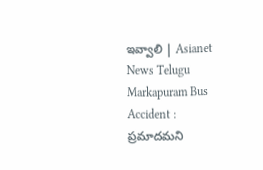ఇవ్వాలి | Asianet News Telugu
Markapuram Bus Accident : ప్రమాదమని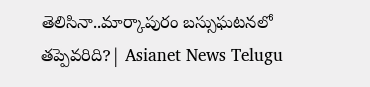తెలిసినా..మార్కాపురం బస్సుఘటనలో తప్పెవరిది?| Asianet News Telugu